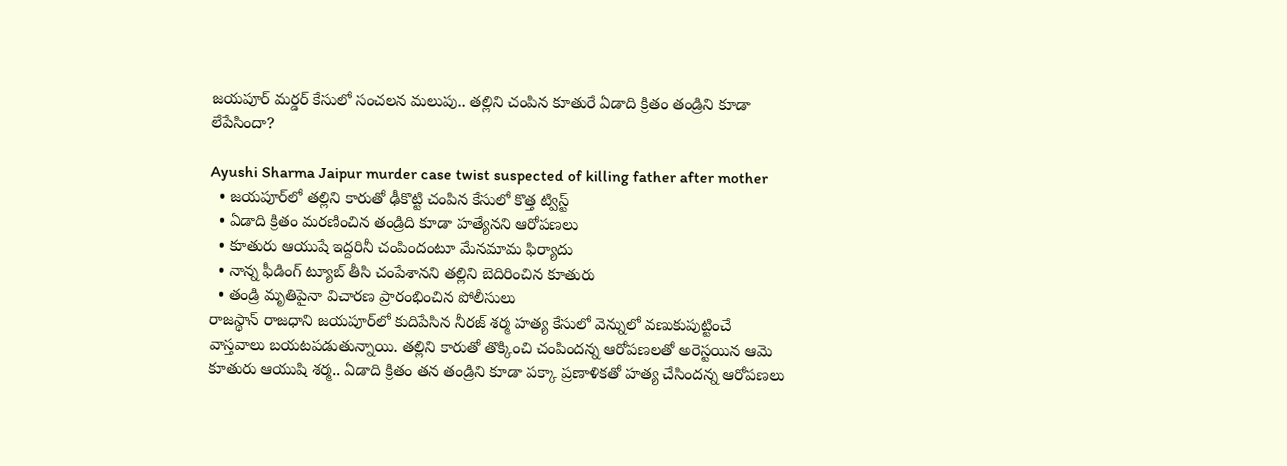జయపూర్ మర్డర్ కేసులో సంచలన మలుపు.. తల్లిని చంపిన కూతురే ఏడాది క్రితం తండ్రిని కూడా లేపేసిందా?

Ayushi Sharma Jaipur murder case twist suspected of killing father after mother
  • జయపూర్‌లో తల్లిని కారుతో ఢీకొట్టి చంపిన కేసులో కొత్త ట్విస్ట్
  • ఏడాది క్రితం మరణించిన తండ్రిది కూడా హత్యేనని ఆరోపణలు
  • కూతురు ఆయుషే ఇద్దరినీ చంపిందంటూ మేనమామ ఫిర్యాదు
  • నాన్న ఫీడింగ్ ట్యూబ్ తీసి చంపేశానని తల్లిని బెదిరించిన కూతురు
  • తండ్రి మృతిపైనా విచారణ ప్రారంభించిన పోలీసులు
రాజస్థాన్ రాజధాని జయపూర్‌లో కుదిపేసిన నీరజ్ శర్మ హత్య కేసులో వెన్నులో వణుకుపుట్టించే వాస్తవాలు బయటపడుతున్నాయి. తల్లిని కారుతో తొక్కించి చంపిందన్న ఆరోపణలతో అరెస్టయిన ఆమె కూతురు ఆయుషి శర్మ.. ఏడాది క్రితం తన తండ్రిని కూడా పక్కా ప్రణాళికతో హత్య చేసిందన్న ఆరోపణలు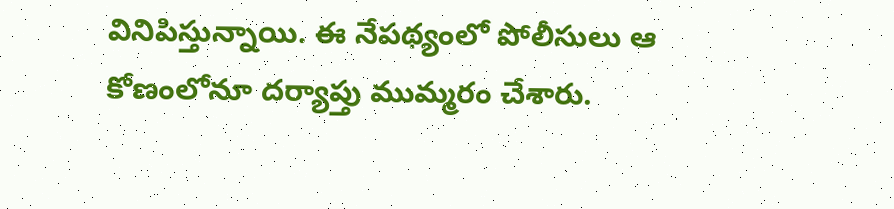వినిపిస్తున్నాయి. ఈ నేపథ్యంలో పోలీసులు ఆ కోణంలోనూ దర్యాప్తు ముమ్మరం చేశారు.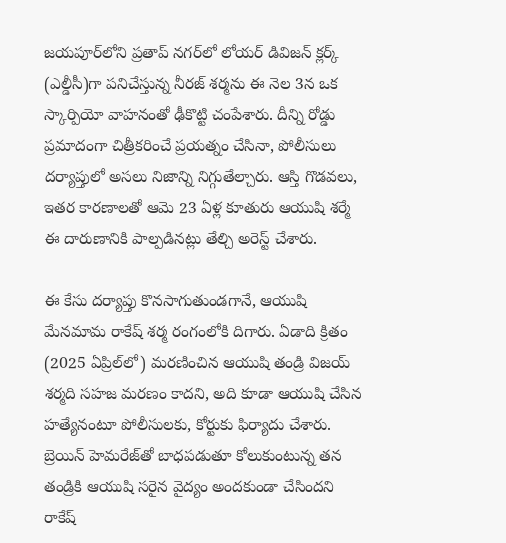జయపూర్‌లోని ప్రతాప్ నగర్‌లో లోయర్ డివిజన్ క్లర్క్ (ఎల్డీసీ)గా పనిచేస్తున్న నీరజ్ శర్మను ఈ నెల 3న ఒక స్కార్పియో వాహనంతో ఢీకొట్టి చంపేశారు. దీన్ని రోడ్డు ప్రమాదంగా చిత్రీకరించే ప్రయత్నం చేసినా, పోలీసులు దర్యాప్తులో అసలు నిజాన్ని నిగ్గుతేల్చారు. ఆస్తి గొడవలు, ఇతర కారణాలతో ఆమె 23 ఏళ్ల కూతురు ఆయుషి శర్మే ఈ దారుణానికి పాల్పడినట్లు తేల్చి అరెస్ట్ చేశారు.

ఈ కేసు దర్యాప్తు కొనసాగుతుండగానే, ఆయుషి మేనమామ రాకేష్ శర్మ రంగంలోకి దిగారు. ఏడాది క్రితం (2025 ఏప్రిల్‌లో) మరణించిన ఆయుషి తండ్రి విజయ్ శర్మది సహజ మరణం కాదని, అది కూడా ఆయుషి చేసిన హత్యేనంటూ పోలీసులకు, కోర్టుకు ఫిర్యాదు చేశారు. బ్రెయిన్ హెమరేజ్‌తో బాధపడుతూ కోలుకుంటున్న తన తండ్రికి ఆయుషి సరైన వైద్యం అందకుండా చేసిందని రాకేష్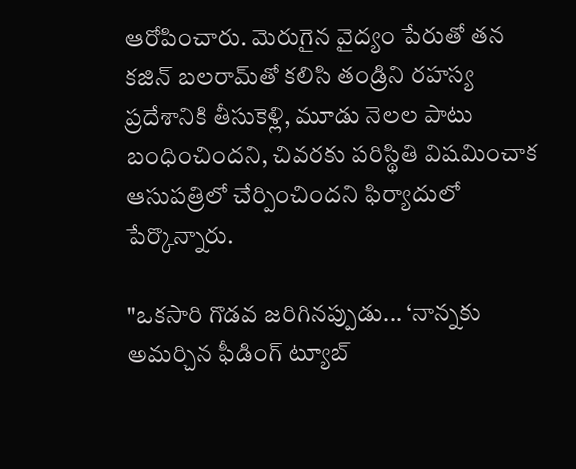ఆరోపించారు. మెరుగైన వైద్యం పేరుతో తన కజిన్ బలరామ్‌తో కలిసి తండ్రిని రహస్య ప్రదేశానికి తీసుకెళ్లి, మూడు నెలల పాటు బంధించిందని, చివరకు పరిస్థితి విషమించాక ఆసుపత్రిలో చేర్పించిందని ఫిర్యాదులో పేర్కొన్నారు.

"ఒకసారి గొడవ జరిగినప్పుడు... ‘నాన్నకు అమర్చిన ఫీడింగ్ ట్యూబ్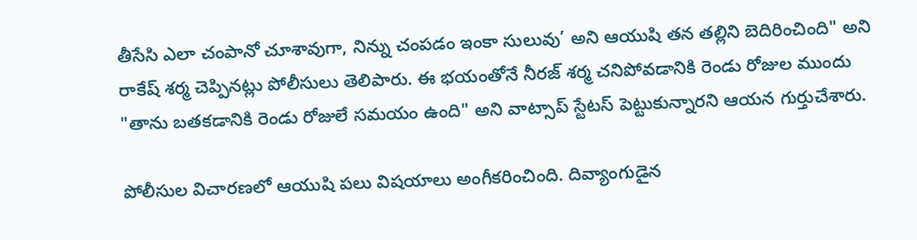తీసేసి ఎలా చంపానో చూశావుగా, నిన్ను చంపడం ఇంకా సులువు’ అని ఆయుషి తన తల్లిని బెదిరించింది" అని రాకేష్ శర్మ చెప్పినట్లు పోలీసులు తెలిపారు. ఈ భయంతోనే నీరజ్ శర్మ చనిపోవడానికి రెండు రోజుల ముందు "తాను బతకడానికి రెండు రోజులే సమయం ఉంది" అని వాట్సాప్ స్టేటస్ పెట్టుకున్నారని ఆయన గుర్తుచేశారు.

పోలీసుల విచారణలో ఆయుషి పలు విషయాలు అంగీకరించింది. దివ్యాంగుడైన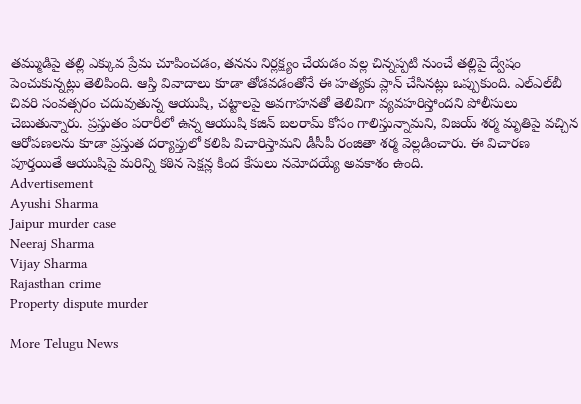తమ్ముడిపై తల్లి ఎక్కువ ప్రేమ చూపించడం, తనను నిర్లక్ష్యం చేయడం వల్ల చిన్నప్పటి నుంచే తల్లిపై ద్వేషం పెంచుకున్నట్లు తెలిపింది. ఆస్తి వివాదాలు కూడా తోడవడంతోనే ఈ హత్యకు ప్లాన్ చేసినట్లు ఒప్పుకుంది. ఎల్‌ఎల్‌బీ చివరి సంవత్సరం చదువుతున్న ఆయుషి, చట్టాలపై అవగాహనతో తెలివిగా వ్యవహరిస్తోందని పోలీసులు చెబుతున్నారు. ప్రస్తుతం పరారీలో ఉన్న ఆయుషి కజిన్ బలరామ్ కోసం గాలిస్తున్నామని, విజయ్ శర్మ మృతిపై వచ్చిన ఆరోపణలను కూడా ప్రస్తుత దర్యాప్తులో కలిపి విచారిస్తామని డీసీపీ రంజితా శర్మ వెల్లడించారు. ఈ విచారణ పూర్తయితే ఆయుషిపై మరిన్ని కఠిన సెక్షన్ల కింద కేసులు నమోదయ్యే అవకాశం ఉంది.
Advertisement
Ayushi Sharma
Jaipur murder case
Neeraj Sharma
Vijay Sharma
Rajasthan crime
Property dispute murder

More Telugu News